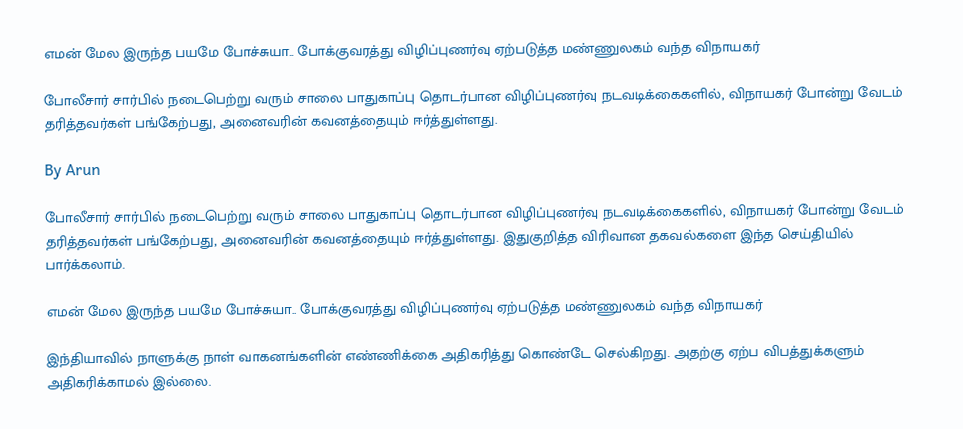எமன் மேல இருந்த பயமே போச்சுயா.. போக்குவரத்து விழிப்புணர்வு ஏற்படுத்த மண்ணுலகம் வந்த விநாயகர்

போலீசார் சார்பில் நடைபெற்று வரும் சாலை பாதுகாப்பு தொடர்பான விழிப்புணர்வு நடவடிக்கைகளில், விநாயகர் போன்று வேடம் தரித்தவர்கள் பங்கேற்பது, அனைவரின் கவனத்தையும் ஈர்த்துள்ளது.

By Arun

போலீசார் சார்பில் நடைபெற்று வரும் சாலை பாதுகாப்பு தொடர்பான விழிப்புணர்வு நடவடிக்கைகளில், விநாயகர் போன்று வேடம் தரித்தவர்கள் பங்கேற்பது, அனைவரின் கவனத்தையும் ஈர்த்துள்ளது. இதுகுறித்த விரிவான தகவல்களை இந்த செய்தியில் பார்க்கலாம்.

எமன் மேல இருந்த பயமே போச்சுயா.. போக்குவரத்து விழிப்புணர்வு ஏற்படுத்த மண்ணுலகம் வந்த விநாயகர்

இந்தியாவில் நாளுக்கு நாள் வாகனங்களின் எண்ணிக்கை அதிகரித்து கொண்டே செல்கிறது. அதற்கு ஏற்ப விபத்துக்களும் அதிகரிக்காமல் இல்லை.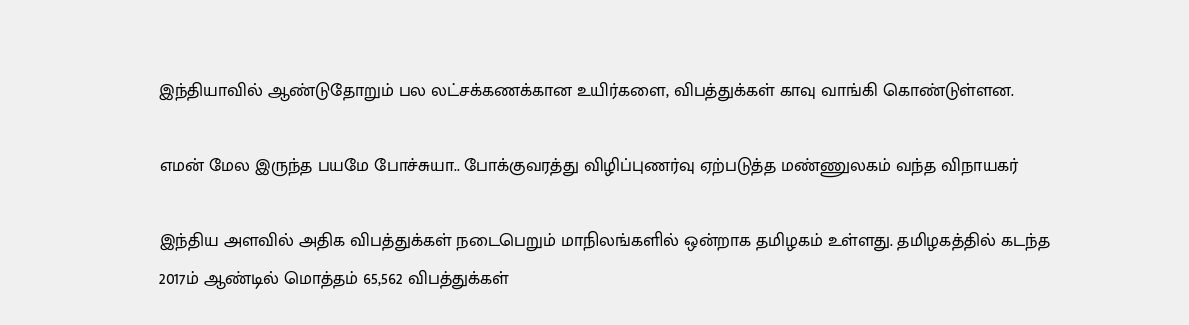இந்தியாவில் ஆண்டுதோறும் பல லட்சக்கணக்கான உயிர்களை, விபத்துக்கள் காவு வாங்கி கொண்டுள்ளன.

எமன் மேல இருந்த பயமே போச்சுயா.. போக்குவரத்து விழிப்புணர்வு ஏற்படுத்த மண்ணுலகம் வந்த விநாயகர்

இந்திய அளவில் அதிக விபத்துக்கள் நடைபெறும் மாநிலங்களில் ஒன்றாக தமிழகம் உள்ளது. தமிழகத்தில் கடந்த 2017ம் ஆண்டில் மொத்தம் 65,562 விபத்துக்கள்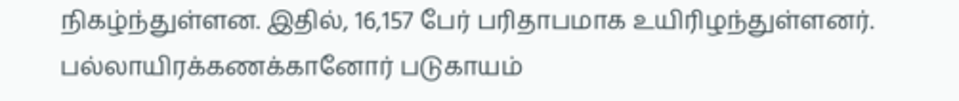நிகழ்ந்துள்ளன. இதில், 16,157 பேர் பரிதாபமாக உயிரிழந்துள்ளனர். பல்லாயிரக்கணக்கானோர் படுகாயம்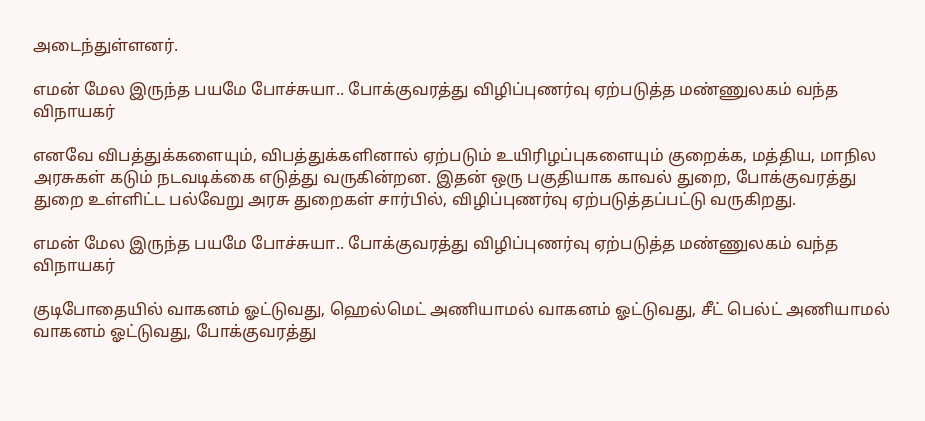அடைந்துள்ளனர்.

எமன் மேல இருந்த பயமே போச்சுயா.. போக்குவரத்து விழிப்புணர்வு ஏற்படுத்த மண்ணுலகம் வந்த விநாயகர்

எனவே விபத்துக்களையும், விபத்துக்களினால் ஏற்படும் உயிரிழப்புகளையும் குறைக்க, மத்திய, மாநில அரசுகள் கடும் நடவடிக்கை எடுத்து வருகின்றன. இதன் ஒரு பகுதியாக காவல் துறை, போக்குவரத்து துறை உள்ளிட்ட பல்வேறு அரசு துறைகள் சார்பில், விழிப்புணர்வு ஏற்படுத்தப்பட்டு வருகிறது.

எமன் மேல இருந்த பயமே போச்சுயா.. போக்குவரத்து விழிப்புணர்வு ஏற்படுத்த மண்ணுலகம் வந்த விநாயகர்

குடிபோதையில் வாகனம் ஓட்டுவது, ஹெல்மெட் அணியாமல் வாகனம் ஓட்டுவது, சீட் பெல்ட் அணியாமல் வாகனம் ஓட்டுவது, போக்குவரத்து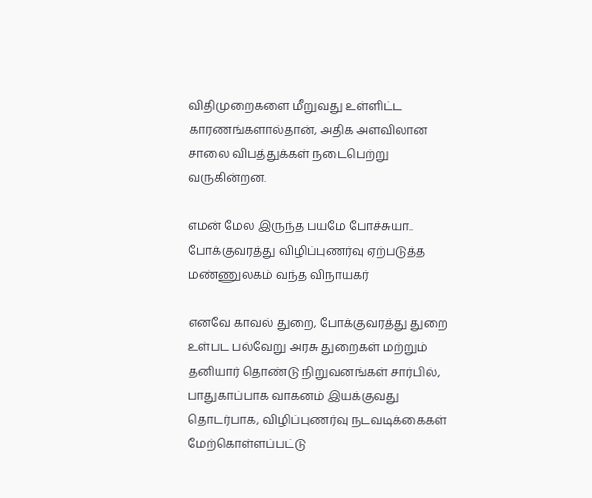விதிமுறைகளை மீறுவது உள்ளிட்ட காரணங்களால்தான், அதிக அளவிலான சாலை விபத்துக்கள் நடைபெற்று வருகின்றன.

எமன் மேல இருந்த பயமே போச்சுயா.. போக்குவரத்து விழிப்புணர்வு ஏற்படுத்த மண்ணுலகம் வந்த விநாயகர்

எனவே காவல் துறை, போக்குவரத்து துறை உள்பட பல்வேறு அரசு துறைகள் மற்றும் தனியார் தொண்டு நிறுவனங்கள் சார்பில், பாதுகாப்பாக வாகனம் இயக்குவது தொடர்பாக, விழிப்புணர்வு நடவடிக்கைகள் மேற்கொள்ளப்பட்டு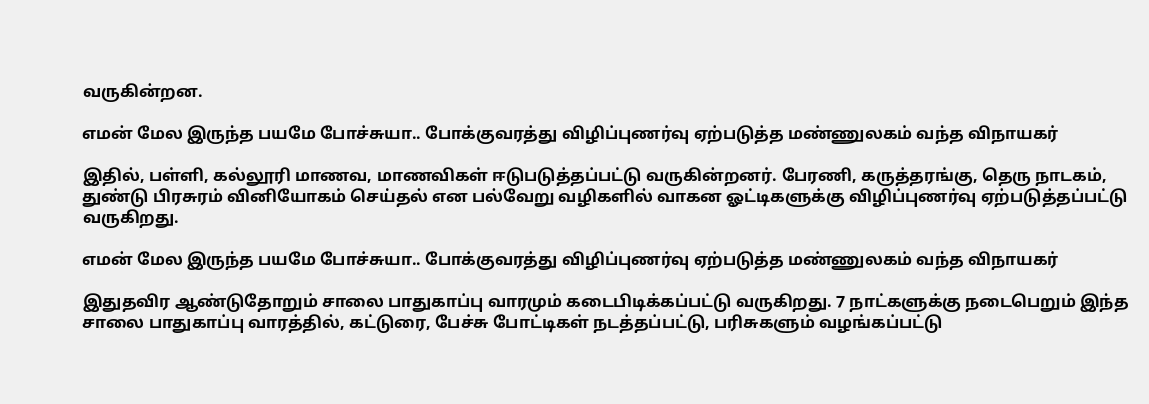வருகின்றன.

எமன் மேல இருந்த பயமே போச்சுயா.. போக்குவரத்து விழிப்புணர்வு ஏற்படுத்த மண்ணுலகம் வந்த விநாயகர்

இதில், பள்ளி, கல்லூரி மாணவ, மாணவிகள் ஈடுபடுத்தப்பட்டு வருகின்றனர். பேரணி, கருத்தரங்கு, தெரு நாடகம், துண்டு பிரசுரம் வினியோகம் செய்தல் என பல்வேறு வழிகளில் வாகன ஓட்டிகளுக்கு விழிப்புணர்வு ஏற்படுத்தப்பட்டு வருகிறது.

எமன் மேல இருந்த பயமே போச்சுயா.. போக்குவரத்து விழிப்புணர்வு ஏற்படுத்த மண்ணுலகம் வந்த விநாயகர்

இதுதவிர ஆண்டுதோறும் சாலை பாதுகாப்பு வாரமும் கடைபிடிக்கப்பட்டு வருகிறது. 7 நாட்களுக்கு நடைபெறும் இந்த சாலை பாதுகாப்பு வாரத்தில், கட்டுரை, பேச்சு போட்டிகள் நடத்தப்பட்டு, பரிசுகளும் வழங்கப்பட்டு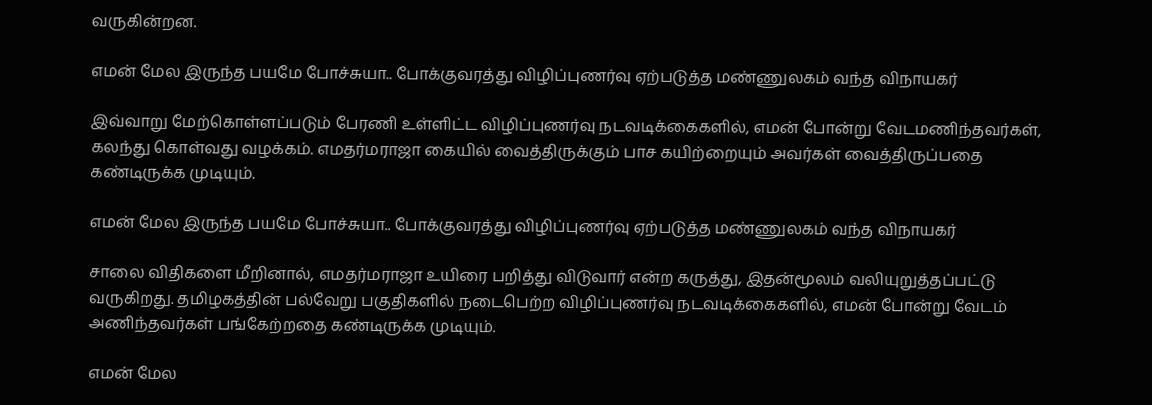வருகின்றன.

எமன் மேல இருந்த பயமே போச்சுயா.. போக்குவரத்து விழிப்புணர்வு ஏற்படுத்த மண்ணுலகம் வந்த விநாயகர்

இவ்வாறு மேற்கொள்ளப்படும் பேரணி உள்ளிட்ட விழிப்புணர்வு நடவடிக்கைகளில், எமன் போன்று வேடமணிந்தவர்கள், கலந்து கொள்வது வழக்கம். எமதர்மராஜா கையில் வைத்திருக்கும் பாச கயிற்றையும் அவர்கள் வைத்திருப்பதை கண்டிருக்க முடியும்.

எமன் மேல இருந்த பயமே போச்சுயா.. போக்குவரத்து விழிப்புணர்வு ஏற்படுத்த மண்ணுலகம் வந்த விநாயகர்

சாலை விதிகளை மீறினால், எமதர்மராஜா உயிரை பறித்து விடுவார் என்ற கருத்து, இதன்மூலம் வலியுறுத்தப்பட்டு வருகிறது. தமிழகத்தின் பல்வேறு பகுதிகளில் நடைபெற்ற விழிப்புணர்வு நடவடிக்கைகளில், எமன் போன்று வேடம் அணிந்தவர்கள் பங்கேற்றதை கண்டிருக்க முடியும்.

எமன் மேல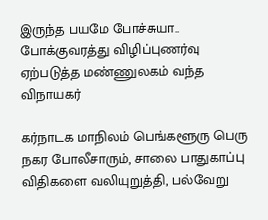இருந்த பயமே போச்சுயா.. போக்குவரத்து விழிப்புணர்வு ஏற்படுத்த மண்ணுலகம் வந்த விநாயகர்

கர்நாடக மாநிலம் பெங்களூரு பெரு நகர போலீசாரும், சாலை பாதுகாப்பு விதிகளை வலியுறுத்தி, பல்வேறு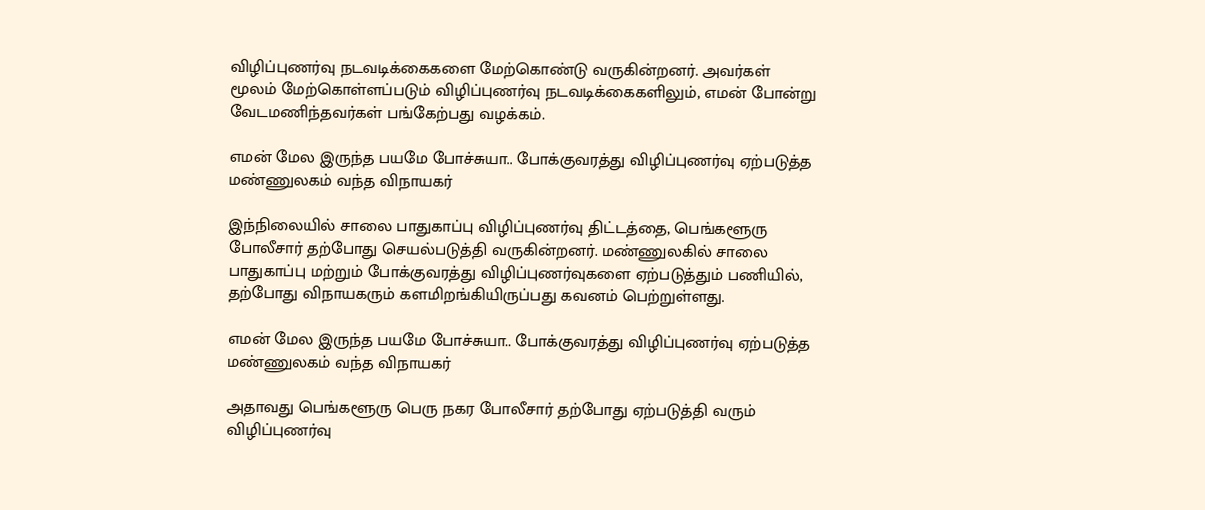விழிப்புணர்வு நடவடிக்கைகளை மேற்கொண்டு வருகின்றனர். அவர்கள் மூலம் மேற்கொள்ளப்படும் விழிப்புணர்வு நடவடிக்கைகளிலும், எமன் போன்று வேடமணிந்தவர்கள் பங்கேற்பது வழக்கம்.

எமன் மேல இருந்த பயமே போச்சுயா.. போக்குவரத்து விழிப்புணர்வு ஏற்படுத்த மண்ணுலகம் வந்த விநாயகர்

இந்நிலையில் சாலை பாதுகாப்பு விழிப்புணர்வு திட்டத்தை, பெங்களூரு போலீசார் தற்போது செயல்படுத்தி வருகின்றனர். மண்ணுலகில் சாலை பாதுகாப்பு மற்றும் போக்குவரத்து விழிப்புணர்வுகளை ஏற்படுத்தும் பணியில், தற்போது விநாயகரும் களமிறங்கியிருப்பது கவனம் பெற்றுள்ளது.

எமன் மேல இருந்த பயமே போச்சுயா.. போக்குவரத்து விழிப்புணர்வு ஏற்படுத்த மண்ணுலகம் வந்த விநாயகர்

அதாவது பெங்களூரு பெரு நகர போலீசார் தற்போது ஏற்படுத்தி வரும் விழிப்புணர்வு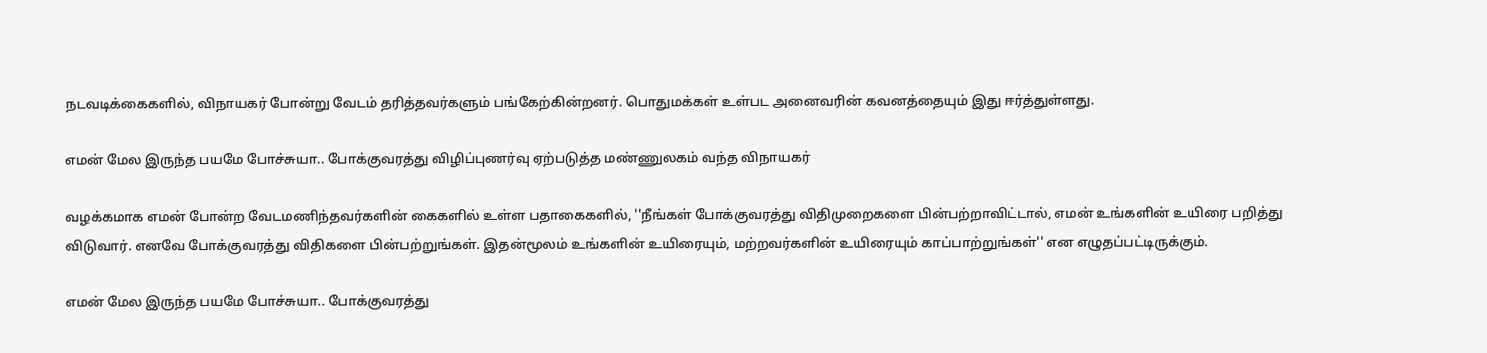நடவடிக்கைகளில், விநாயகர் போன்று வேடம் தரித்தவர்களும் பங்கேற்கின்றனர். பொதுமக்கள் உள்பட அனைவரின் கவனத்தையும் இது ஈர்த்துள்ளது.

எமன் மேல இருந்த பயமே போச்சுயா.. போக்குவரத்து விழிப்புணர்வு ஏற்படுத்த மண்ணுலகம் வந்த விநாயகர்

வழக்கமாக எமன் போன்ற வேடமணிந்தவர்களின் கைகளில் உள்ள பதாகைகளில், ''நீங்கள் போக்குவரத்து விதிமுறைகளை பின்பற்றாவிட்டால், எமன் உங்களின் உயிரை பறித்து விடுவார். எனவே போக்குவரத்து விதிகளை பின்பற்றுங்கள். இதன்மூலம் உங்களின் உயிரையும், மற்றவர்களின் உயிரையும் காப்பாற்றுங்கள்'' என எழுதப்பட்டிருக்கும்.

எமன் மேல இருந்த பயமே போச்சுயா.. போக்குவரத்து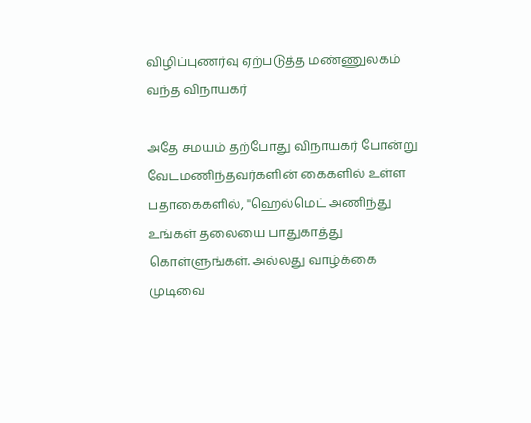விழிப்புணர்வு ஏற்படுத்த மண்ணுலகம் வந்த விநாயகர்

அதே சமயம் தற்போது விநாயகர் போன்று வேடமணிந்தவர்களின் கைகளில் உள்ள பதாகைகளில், ''ஹெல்மெட் அணிந்து உங்கள் தலையை பாதுகாத்து கொள்ளுங்கள். அல்லது வாழ்க்கை முடிவை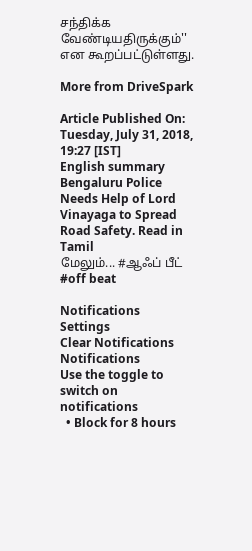சந்திக்க வேண்டியதிருக்கும்'' என கூறப்பட்டுள்ளது.

More from DriveSpark

Article Published On: Tuesday, July 31, 2018, 19:27 [IST]
English summary
Bengaluru Police Needs Help of Lord Vinayaga to Spread Road Safety. Read in Tamil
மேலும்... #ஆஃப் பீட் #off beat

Notifications
Settings
Clear Notifications
Notifications
Use the toggle to switch on notifications
  • Block for 8 hours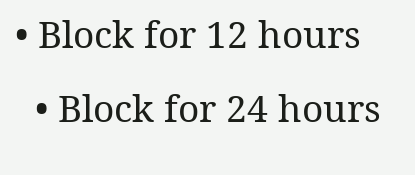• Block for 12 hours
  • Block for 24 hours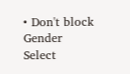• Don't block
Gender
Select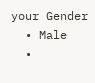your Gender
  • Male
  •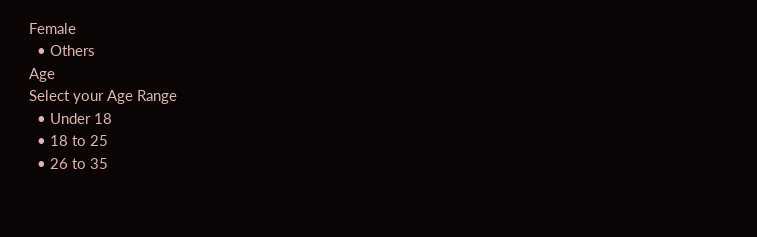Female
  • Others
Age
Select your Age Range
  • Under 18
  • 18 to 25
  • 26 to 35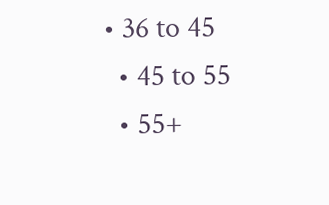• 36 to 45
  • 45 to 55
  • 55+